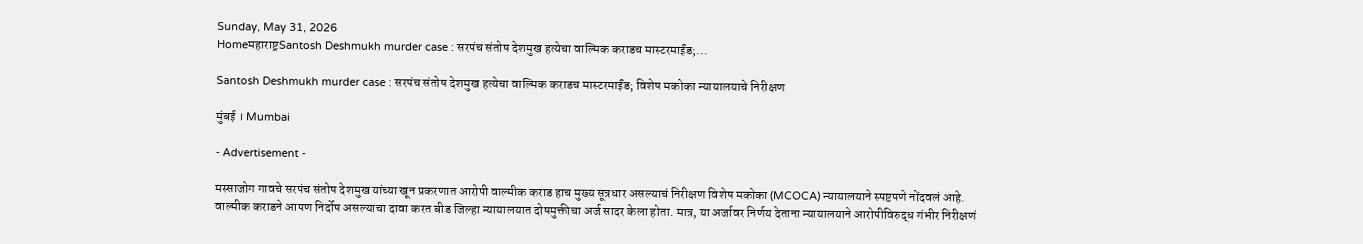Sunday, May 31, 2026
Homeमहाराष्ट्रSantosh Deshmukh murder case : सरपंच संतोष देशमुख हत्येचा वाल्मिक कराडच मास्टरमाईंड;...

Santosh Deshmukh murder case : सरपंच संतोष देशमुख हत्येचा वाल्मिक कराडच मास्टरमाईंड; विशेष मकोका न्यायालयाचे निरीक्षण

मुंबई । Mumbai

- Advertisement -

मस्साजोग गावचे सरपंच संतोष देशमुख यांच्या खून प्रकरणात आरोपी वाल्मीक कराड हाच मुख्य सूत्रधार असल्याचं निरीक्षण विशेष मकोका (MCOCA) न्यायालयाने स्पष्टपणे नोंदवलं आहे. वाल्मीक कराडने आपण निर्दोष असल्याचा दावा करत बीड जिल्हा न्यायालयात दोषमुक्तीचा अर्ज सादर केला होता. मात्र, या अर्जावर निर्णय देताना न्यायालयाने आरोपीविरुद्ध गंभीर निरीक्षणं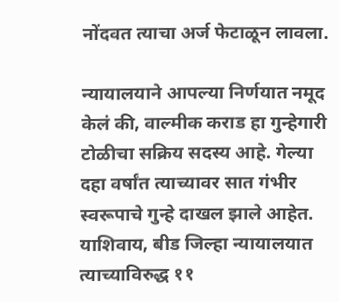नोंदवत त्याचा अर्ज फेटाळून लावला.

न्यायालयाने आपल्या निर्णयात नमूद केलं की, वाल्मीक कराड हा गुन्हेगारी टोळीचा सक्रिय सदस्य आहे. गेल्या दहा वर्षांत त्याच्यावर सात गंभीर स्वरूपाचे गुन्हे दाखल झाले आहेत. याशिवाय, बीड जिल्हा न्यायालयात त्याच्याविरुद्ध ११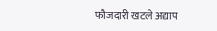फौजदारी खटले अद्याप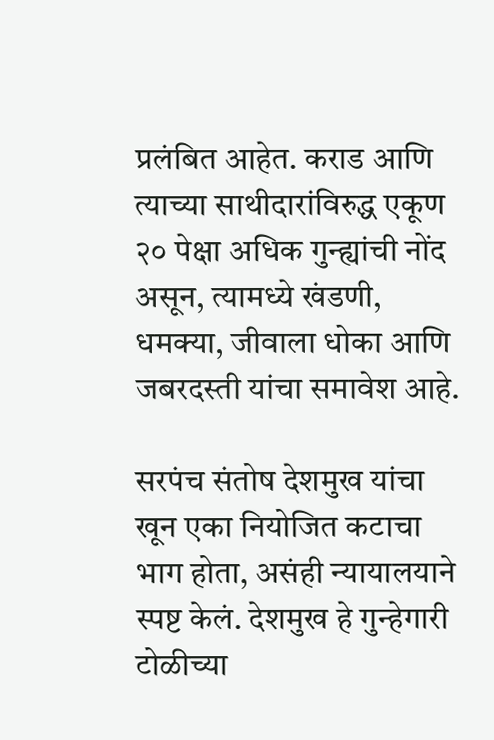प्रलंबित आहेत. कराड आणि त्याच्या साथीदारांविरुद्ध एकूण २० पेक्षा अधिक गुन्ह्यांची नोंद असून, त्यामध्ये खंडणी, धमक्या, जीवाला धोका आणि जबरदस्ती यांचा समावेश आहे.

सरपंच संतोष देशमुख यांचा खून एका नियोजित कटाचा भाग होता, असंही न्यायालयाने स्पष्ट केलं. देशमुख हे गुन्हेगारी टोळीच्या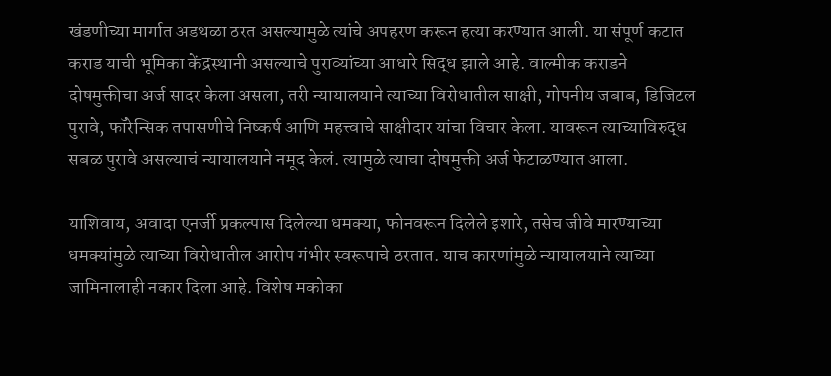खंडणीच्या मार्गात अडथळा ठरत असल्यामुळे त्यांचे अपहरण करून हत्या करण्यात आली. या संपूर्ण कटात कराड याची भूमिका केंद्रस्थानी असल्याचे पुराव्यांच्या आधारे सिद्ध झाले आहे. वाल्मीक कराडने दोषमुक्तीचा अर्ज सादर केला असला, तरी न्यायालयाने त्याच्या विरोधातील साक्षी, गोपनीय जबाब, डिजिटल पुरावे, फॉरेन्सिक तपासणीचे निष्कर्ष आणि महत्त्वाचे साक्षीदार यांचा विचार केला. यावरून त्याच्याविरुद्ध सबळ पुरावे असल्याचं न्यायालयाने नमूद केलं. त्यामुळे त्याचा दोषमुक्ती अर्ज फेटाळण्यात आला.

याशिवाय, अवादा एनर्जी प्रकल्पास दिलेल्या धमक्या, फोनवरून दिलेले इशारे, तसेच जीवे मारण्याच्या धमक्यांमुळे त्याच्या विरोधातील आरोप गंभीर स्वरूपाचे ठरतात. याच कारणांमुळे न्यायालयाने त्याच्या जामिनालाही नकार दिला आहे. विशेष मकोका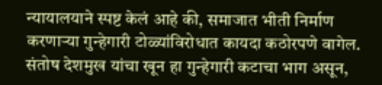न्यायालयाने स्पष्ट केलं आहे की, समाजात भीती निर्माण करणाऱ्या गुन्हेगारी टोळ्यांविरोधात कायदा कठोरपणे वागेल. संतोष देशमुख यांचा खून हा गुन्हेगारी कटाचा भाग असून,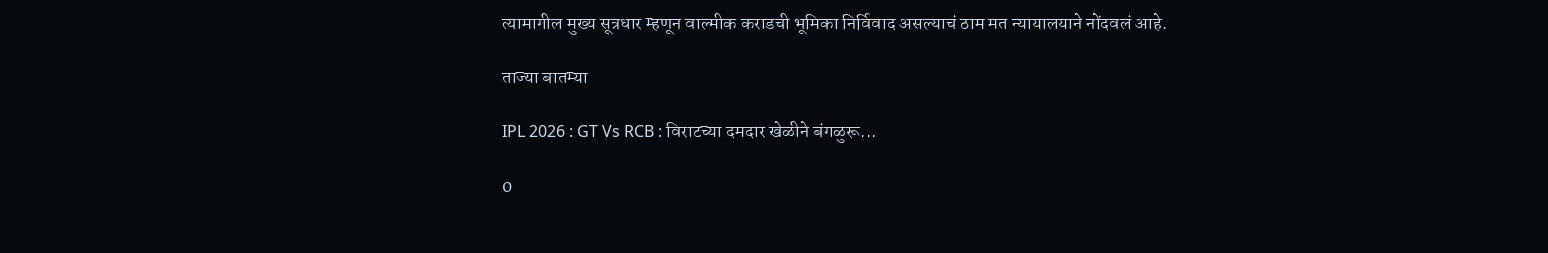त्यामागील मुख्य सूत्रधार म्हणून वाल्मीक कराडची भूमिका निर्विवाद असल्याचं ठाम मत न्यायालयाने नोंदवलं आहे.

ताज्या बातम्या

IPL 2026 : GT Vs RCB : विराटच्या दमदार खेळीने बंगळुरू...

0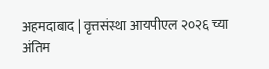अहमदाबाद | वृत्तसंस्था आयपीएल २०२६ च्या अंतिम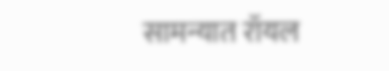सामन्यात रॉयल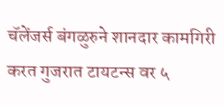चॅलेंजर्स बंगळुरुने शानदार कामगिरी करत गुजरात टायटन्स वर ५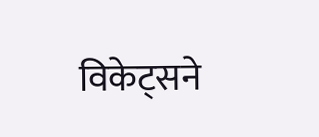विकेट्सने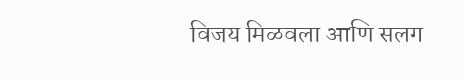विजय मिळवला आणि सलग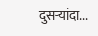दुसऱ्यांदा...